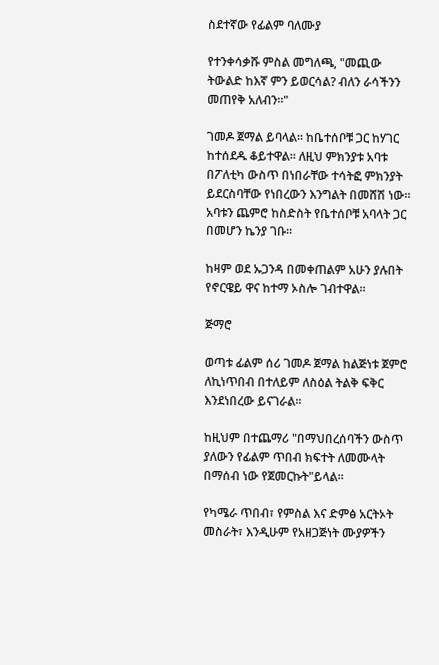ስደተኛው የፊልም ባለሙያ

የተንቀሳቃሹ ምስል መግለጫ, "መጪው ትውልድ ከእኛ ምን ይወርሳል? ብለን ራሳችንን መጠየቅ አለብን።"

ገመዶ ጀማል ይባላል። ከቤተሰቦቹ ጋር ከሃገር ከተሰደዱ ቆይተዋል። ለዚህ ምክንያቱ አባቱ በፖለቲካ ውስጥ በነበራቸው ተሳትፎ ምክንያት ይደርስባቸው የነበረውን እንግልት በመሸሽ ነው። አባቱን ጨምሮ ከስድስት የቤተሰቦቹ አባላት ጋር በመሆን ኬንያ ገቡ።

ከዛም ወደ ኡጋንዳ በመቀጠልም አሁን ያሉበት የኖርዌይ ዋና ከተማ ኦስሎ ገብተዋል።

ጅማሮ

ወጣቱ ፊልም ሰሪ ገመዶ ጀማል ከልጅነቱ ጀምሮ ለኪነጥበብ በተለይም ለስዕል ትልቅ ፍቅር እንደነበረው ይናገራል።

ከዚህም በተጨማሪ "በማህበረሰባችን ውስጥ ያለውን የፊልም ጥበብ ክፍተት ለመሙላት በማሰብ ነው የጀመርኩት"ይላል።

የካሜራ ጥበብ፣ የምስል እና ድምፅ አርትኦት መስራት፣ እንዲሁም የአዘጋጅነት ሙያዎችን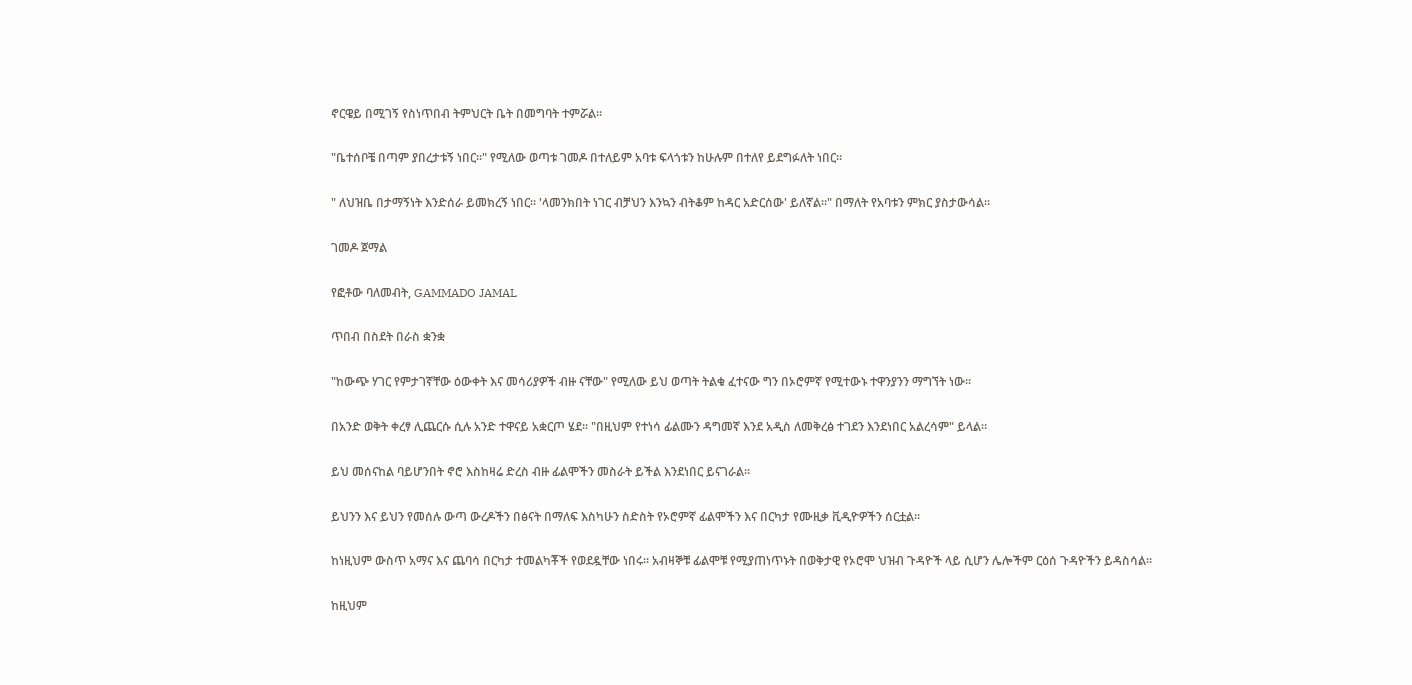ኖርዌይ በሚገኝ የስነጥበብ ትምህርት ቤት በመግባት ተምሯል።

"ቤተሰቦቼ በጣም ያበረታቱኝ ነበር።" የሚለው ወጣቱ ገመዶ በተለይም አባቱ ፍላጎቱን ከሁሉም በተለየ ይደግፉለት ነበር።

" ለህዝቤ በታማኝነት እንድሰራ ይመክረኝ ነበር። 'ላመንክበት ነገር ብቻህን እንኳን ብትቆም ከዳር አድርሰው' ይለኛል።" በማለት የአባቱን ምክር ያስታውሳል።

ገመዶ ጀማል

የፎቶው ባለመብት, GAMMADO JAMAL

ጥበብ በስደት በራስ ቋንቋ

"ከውጭ ሃገር የምታገኛቸው ዕውቀት እና መሳሪያዎች ብዙ ናቸው" የሚለው ይህ ወጣት ትልቁ ፈተናው ግን በኦሮምኛ የሚተውኑ ተዋንያንን ማግኘት ነው።

በአንድ ወቅት ቀረፃ ሊጨርሱ ሲሉ አንድ ተዋናይ አቋርጦ ሄደ። "በዚህም የተነሳ ፊልሙን ዳግመኛ እንደ አዲስ ለመቅረፅ ተገደን እንደነበር አልረሳም" ይላል።

ይህ መሰናከል ባይሆንበት ኖሮ እስከዛሬ ድረስ ብዙ ፊልሞችን መስራት ይችል እንደነበር ይናገራል።

ይህንን እና ይህን የመሰሉ ውጣ ውረዶችን በፅናት በማለፍ እስካሁን ስድስት የኦሮምኛ ፊልሞችን እና በርካታ የሙዚቃ ቪዲዮዎችን ሰርቷል።

ከነዚህም ውስጥ አማና እና ጨባሳ በርካታ ተመልካቾች የወደዷቸው ነበሩ። አብዛኞቹ ፊልሞቹ የሚያጠነጥኑት በወቅታዊ የኦሮሞ ህዝብ ጉዳዮች ላይ ሲሆን ሌሎችም ርዕሰ ጉዳዮችን ይዳስሳል።

ከዚህም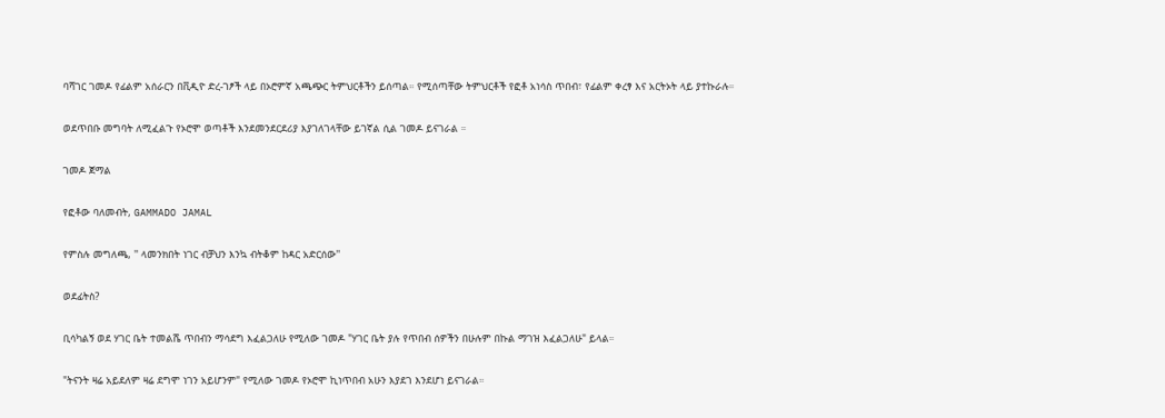ባሻገር ገመዶ የፊልም አሰራርን በቪዲዮ ድረ-ገፆች ላይ በኦሮምኛ አጫጭር ትምህርቶችን ይሰጣል። የሚሰጣቸው ትምህርቶች የፎቶ አነሳስ ጥበብ፣ የፊልም ቀረፃ እና አርትኦት ላይ ያተኩራሉ።

ወደጥበቡ መግባት ለሚፈልጉ የኦሮሞ ወጣቶች እንደመንደርደሪያ እያገለገላቸው ይገኛል ሲል ገመዶ ይናገራል ።

ገመዶ ጀማል

የፎቶው ባለመብት, GAMMADO JAMAL

የምስሉ መግለጫ, '' ላመንክበት ነገር ብቻህን እንኳ ብትቆም ከዳር አድርሰው''

ወደፊትስ?

ቢሳካልኝ ወደ ሃገር ቤት ተመልሼ ጥበብን ማሳደግ እፈልጋለሁ የሚለው ገመዶ "ሃገር ቤት ያሉ የጥበብ ሰዎችን በሁሉም በኩል ማገዝ እፈልጋለሁ" ይላል።

"ትናንት ዛሬ አይደለም ዛሬ ደግሞ ነገን አይሆንም" የሚለው ገመዶ የኦሮሞ ኪነጥበብ አሁን እያደገ እንደሆነ ይናገራል።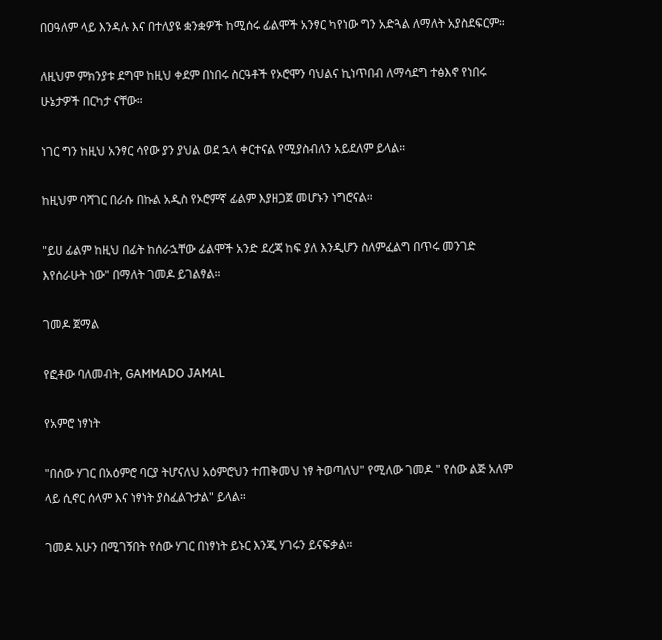በዐዓለም ላይ እንዳሉ እና በተለያዩ ቋንቋዎች ከሚሰሩ ፊልሞች አንፃር ካየነው ግን አድጓል ለማለት አያስደፍርም።

ለዚህም ምክንያቱ ደግሞ ከዚህ ቀደም በነበሩ ስርዓቶች የኦሮሞን ባህልና ኪነጥበብ ለማሳደግ ተፅእኖ የነበሩ ሁኔታዎች በርካታ ናቸው።

ነገር ግን ከዚህ አንፃር ሳየው ያን ያህል ወደ ኋላ ቀርተናል የሚያስብለን አይደለም ይላል።

ከዚህም ባሻገር በራሱ በኩል አዲስ የኦሮምኛ ፊልም እያዘጋጀ መሆኑን ነግሮናል።

"ይሀ ፊልም ከዚህ በፊት ከሰራኋቸው ፊልሞች አንድ ደረጃ ከፍ ያለ እንዲሆን ስለምፈልግ በጥሩ መንገድ እየሰራሁት ነው" በማለት ገመዶ ይገልፃል።

ገመዶ ጀማል

የፎቶው ባለመብት, GAMMADO JAMAL

የአምሮ ነፃነት

"በሰው ሃገር በአዕምሮ ባርያ ትሆናለህ አዕምሮህን ተጠቅመህ ነፃ ትወጣለህ" የሚለው ገመዶ " የሰው ልጅ አለም ላይ ሲኖር ሰላም እና ነፃነት ያስፈልጉታል" ይላል።

ገመዶ አሁን በሚገኝበት የሰው ሃገር በነፃነት ይኑር እንጂ ሃገሩን ይናፍቃል።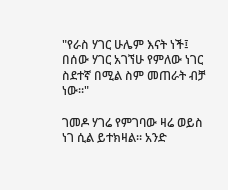"የራስ ሃገር ሁሌም እናት ነች፤ በሰው ሃገር አገኘሁ የምለው ነገር ስደተኛ በሚል ስም መጠራት ብቻ ነው።"

ገመዶ ሃገሬ የምገባው ዛሬ ወይስ ነገ ሲል ይተክዛል። አንድ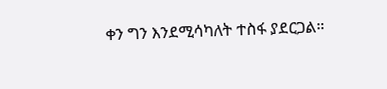ቀን ግን እንደሚሳካለት ተስፋ ያደርጋል።